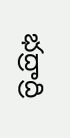భద్రాద్రి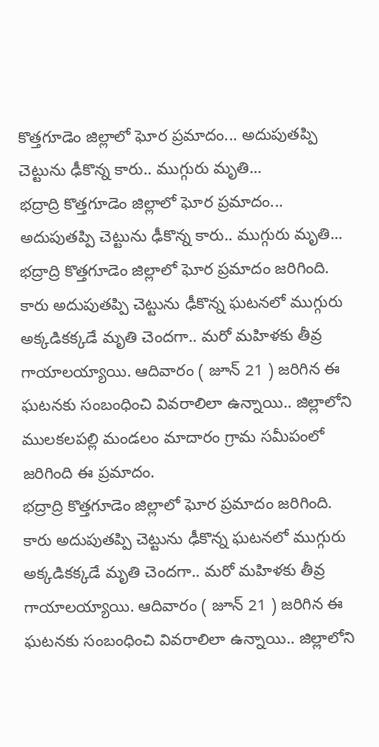కొత్తగూడెం జిల్లాలో ఘోర ప్రమాదం... అదుపుతప్పి చెట్టును ఢీకొన్న కారు.. ముగ్గురు మృతి...
భద్రాద్రి కొత్తగూడెం జిల్లాలో ఘోర ప్రమాదం... అదుపుతప్పి చెట్టును ఢీకొన్న కారు.. ముగ్గురు మృతి...
భద్రాద్రి కొత్తగూడెం జిల్లాలో ఘోర ప్రమాదం జరిగింది. కారు అదుపుతప్పి చెట్టును ఢీకొన్న ఘటనలో ముగ్గురు అక్కడికక్కడే మృతి చెందగా.. మరో మహిళకు తీవ్ర గాయాలయ్యాయి. ఆదివారం ( జూన్ 21 ) జరిగిన ఈ ఘటనకు సంబంధించి వివరాలిలా ఉన్నాయి.. జిల్లాలోని ములకలపల్లి మండలం మాదారం గ్రామ సమీపంలో జరిగింది ఈ ప్రమాదం.
భద్రాద్రి కొత్తగూడెం జిల్లాలో ఘోర ప్రమాదం జరిగింది. కారు అదుపుతప్పి చెట్టును ఢీకొన్న ఘటనలో ముగ్గురు అక్కడికక్కడే మృతి చెందగా.. మరో మహిళకు తీవ్ర గాయాలయ్యాయి. ఆదివారం ( జూన్ 21 ) జరిగిన ఈ ఘటనకు సంబంధించి వివరాలిలా ఉన్నాయి.. జిల్లాలోని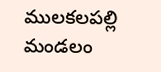ములకలపల్లి మండలం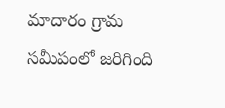మాదారం గ్రామ సమీపంలో జరిగింది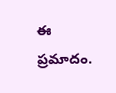ఈ ప్రమాదం.